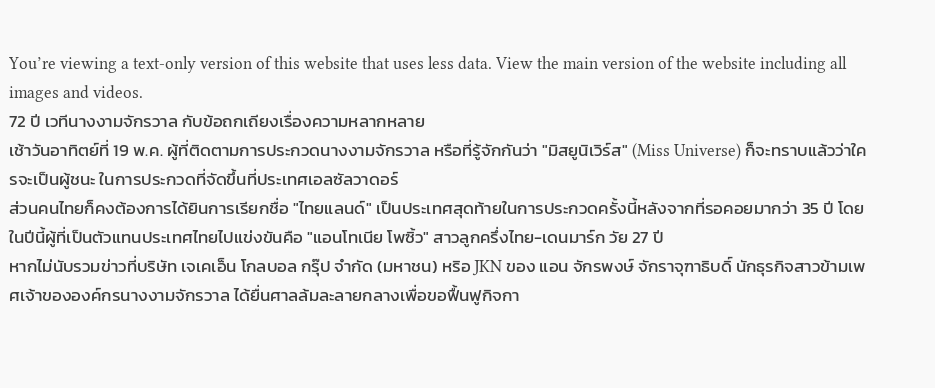You’re viewing a text-only version of this website that uses less data. View the main version of the website including all images and videos.
72 ปี เวทีนางงามจักรวาล กับข้อถกเถียงเรื่องความหลากหลาย
เช้าวันอาทิตย์ที่ 19 พ.ค. ผู้ที่ติดตามการประกวดนางงามจักรวาล หรือที่รู้จักกันว่า "มิสยูนิเวิร์ส" (Miss Universe) ก็จะทราบแล้วว่าใครจะเป็นผู้ชนะ ในการประกวดที่จัดขึ้นที่ประเทศเอลซัลวาดอร์
ส่วนคนไทยก็คงต้องการได้ยินการเรียกชื่อ "ไทยแลนด์" เป็นประเทศสุดท้ายในการประกวดครั้งนี้หลังจากที่รอคอยมากว่า 35 ปี โดยในปีนี้ผู้ที่เป็นตัวแทนประเทศไทยไปแข่งขันคือ "แอนโทเนีย โพซิ้ว" สาวลูกครึ่งไทย-เดนมาร์ก วัย 27 ปี
หากไม่นับรวมข่าวที่บริษัท เจเคเอ็น โกลบอล กรุ๊ป จำกัด (มหาชน) หริอ JKN ของ แอน จักรพงษ์ จักราจุฑาธิบดิ์ นักธุรกิจสาวข้ามเพศเจ้าขององค์กรนางงามจักรวาล ได้ยื่นศาลล้มละลายกลางเพื่อขอฟื้นฟูกิจกา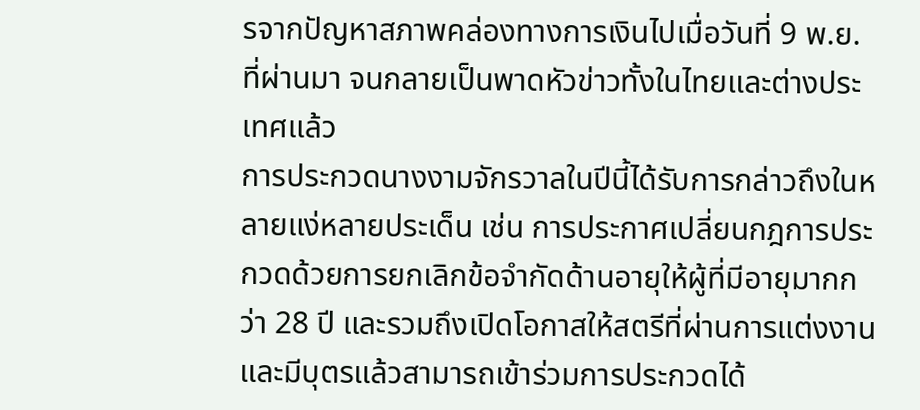รจากปัญหาสภาพคล่องทางการเงินไปเมื่อวันที่ 9 พ.ย. ที่ผ่านมา จนกลายเป็นพาดหัวข่าวทั้งในไทยและต่างประเทศแล้ว
การประกวดนางงามจักรวาลในปีนี้ได้รับการกล่าวถึงในหลายแง่หลายประเด็น เช่น การประกาศเปลี่ยนกฎการประกวดด้วยการยกเลิกข้อจำกัดด้านอายุให้ผู้ที่มีอายุมากกว่า 28 ปี และรวมถึงเปิดโอกาสให้สตรีที่ผ่านการแต่งงานและมีบุตรแล้วสามารถเข้าร่วมการประกวดได้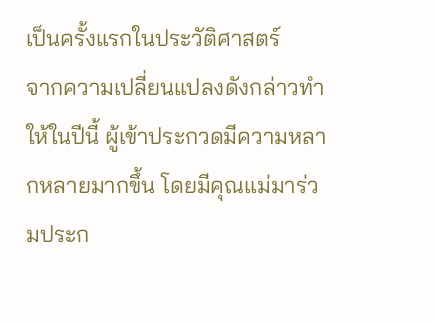เป็นครั้งแรกในประวัติศาสตร์
จากความเปลี่ยนแปลงดังกล่าวทำให้ในปีนี้ ผู้เข้าประกวดมีความหลากหลายมากขึ้น โดยมีคุณแม่มาร่วมประก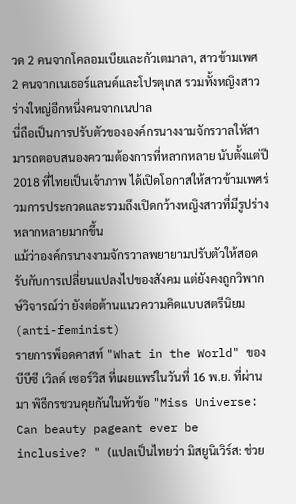วด 2 คนจากโคลอมเบียและกัวเตมาลา, สาวข้ามเพศ 2 คนจากเนเธอร์แลนด์และโปรตุเกส รวมทั้งหญิงสาวร่างใหญ่อีกหนึ่งคนจากเนปาล
นี่ถือเป็นการปรับตัวขององค์กรนางงามจักรวาลใหัสามารถตอบสนองความต้องการที่หลากหลาย นับตั้งแต่ปี 2018 ที่ไทยเป็นเจ้าภาพ ได้เปิดโอกาสให้สาวข้ามเพศร่วมการประกวดและรวมถึงเปิดกว้างหญิงสาวที่มีรูปร่างหลากหลายมากขึ้น
แม้ว่าองค์กรนางงามจักรวาลพยายามปรับตัวให้สอดรับกับการเปลี่ยนแปลงไปของสังคม แต่ยังคงถูกวิพากษ์วิจารณ์ว่า ยังต่อต้านแนวความคิดแบบสตรีนิยม (anti-feminist)
รายการพ็อดคาสท์ "What in the World" ของบีบีซี เวิลด์ เซอร์วิส ที่เผยแพร่ในวันที่ 16 พ.ย. ที่ผ่านมา พิธีกรชวนคุยกันในหัวข้อ "Miss Universe: Can beauty pageant ever be inclusive? " (แปลเป็นไทยว่า มิสยูนิเวิร์ส: ช่วย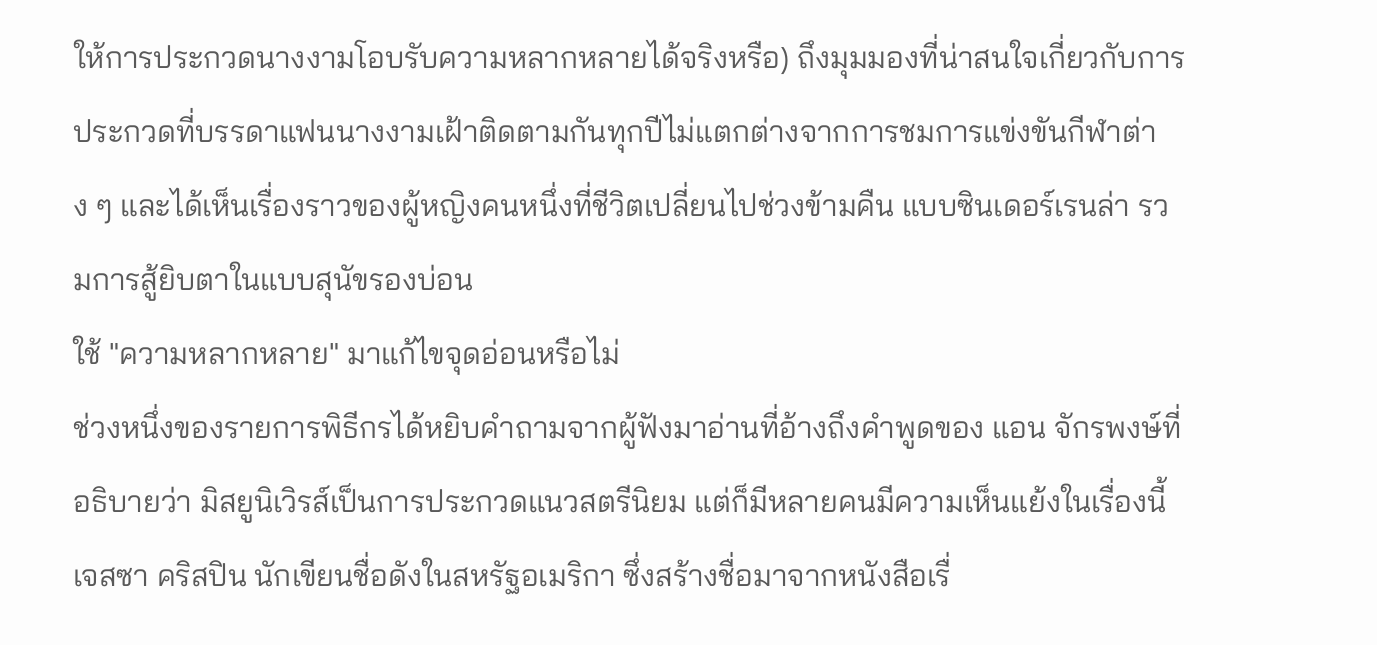ให้การประกวดนางงามโอบรับความหลากหลายได้จริงหรือ) ถึงมุมมองที่น่าสนใจเกี่ยวกับการประกวดที่บรรดาแฟนนางงามเฝ้าติดตามกันทุกปีไม่แตกต่างจากการชมการแข่งขันกีฬาต่าง ๆ และได้เห็นเรื่องราวของผู้หญิงคนหนึ่งที่ชีวิตเปลี่ยนไปช่วงข้ามคืน แบบซินเดอร์เรนล่า รวมการสู้ยิบตาในแบบสุนัขรองบ่อน
ใช้ "ความหลากหลาย" มาแก้ไขจุดอ่อนหรือไม่
ช่วงหนึ่งของรายการพิธีกรได้หยิบคำถามจากผู้ฟังมาอ่านที่อ้างถึงคำพูดของ แอน จักรพงษ์ที่อธิบายว่า มิสยูนิเวิรส์เป็นการประกวดแนวสตรีนิยม แต่ก็มีหลายคนมีความเห็นแย้งในเรื่องนี้
เจสซา คริสปิน นักเขียนชื่อดังในสหรัฐอเมริกา ซึ่งสร้างชื่อมาจากหนังสือเรื่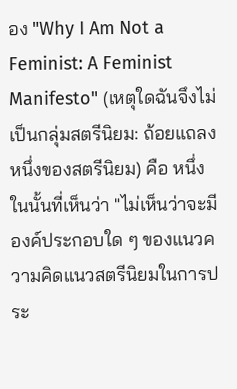อง "Why I Am Not a Feminist: A Feminist Manifesto" (เหตุใดฉันจึงไม่เป็นกลุ่มสตรีนิยม: ถ้อยแถลงหนึ่งของสตรีนิยม) คือ หนึ่งในนั้นที่เห็นว่า "ไม่เห็นว่าจะมีองค์ประกอบใด ๆ ของแนวความคิดแนวสตรีนิยมในการประ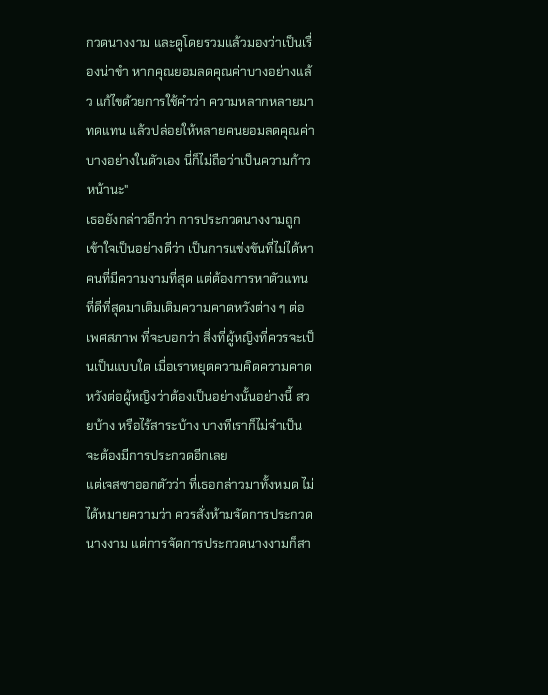กวดนางงาม และดูโดยรวมแล้วมองว่าเป็นเรื่องน่าขำ หากคุณยอมลดคุณค่าบางอย่างแล้ว แก้ไขด้วยการใช้คำว่า ความหลากหลายมาทดแทน แล้วปล่อยให้หลายคนยอมลดคุณค่าบางอย่างในตัวเอง นี่ก็ไม่ถือว่าเป็นความก้าวหน้านะ"
เธอยังกล่าวอีกว่า การประกวดนางงามถูกเข้าใจเป็นอย่างดีว่า เป็นการแข่งขันที่ไม่ได้หาคนที่มีความงามที่สุด แต่ต้องการหาตัวแทนที่ดีที่สุดมาเติมเติมความคาดหวังต่าง ๆ ต่อเพศสภาพ ที่จะบอกว่า สิ่งที่ผู้หญิงที่ควรจะเป็นเป็นแบบใด เมื่อเราหยุดความคิดความคาดหวังต่อผู้หญิงว่าต้องเป็นอย่างนั้นอย่างนี้ สวยบ้าง หรือไร้สาระบ้าง บางทีเราก็ไม่จำเป็นจะต้องมีการประกวดอีกเลย
แต่เจสซาออกตัวว่า ที่เธอกล่าวมาทั้งหมด ไม่ได้หมายความว่า ควรสั่งห้ามจัดการประกวดนางงาม แต่การจัดการประกวดนางงามก็สา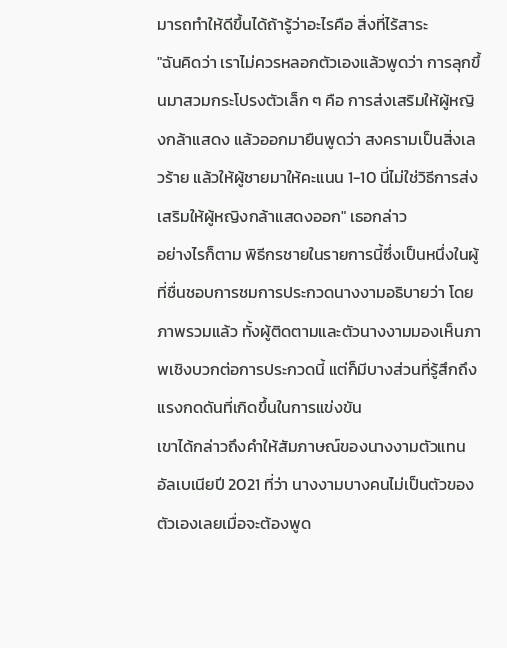มารถทำให้ดีขึ้นได้ถ้ารู้ว่าอะไรคือ สิ่งที่ไร้สาระ
"ฉันคิดว่า เราไม่ควรหลอกตัวเองแล้วพูดว่า การลุกขึ้นมาสวมกระโปรงตัวเล็ก ๆ คือ การส่งเสริมให้ผู้หญิงกล้าแสดง แล้วออกมายืนพูดว่า สงครามเป็นสิ่งเลวร้าย แล้วให้ผู้ชายมาให้คะแนน 1-10 นี่ไม่ใช่วิธีการส่งเสริมให้ผู้หญิงกล้าแสดงออก" เธอกล่าว
อย่างไรก็ตาม พิธีกรชายในรายการนี้ซึ่งเป็นหนึ่งในผู้ที่ชื่นชอบการชมการประกวดนางงามอธิบายว่า โดยภาพรวมแล้ว ทั้งผู้ติดตามและตัวนางงามมองเห็นภาพเชิงบวกต่อการประกวดนี้ แต่ก็มีบางส่วนที่รู้สึกถึงแรงกดดันที่เกิดขึ้นในการแข่งขัน
เขาได้กล่าวถึงคำให้สัมภาษณ์ของนางงามตัวแทนอัลเบเนียปี 2021 ที่ว่า นางงามบางคนไม่เป็นตัวของตัวเองเลยเมื่อจะต้องพูด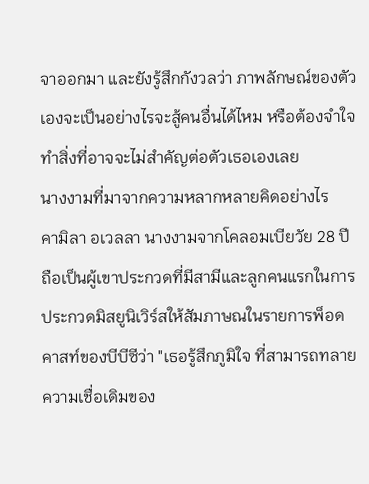จาออกมา และยังรู้สึกกังวลว่า ภาพลักษณ์ของตัวเองจะเป็นอย่างไรจะสู้คนอื่นได้ไหม หรือต้องจำใจทำสิ่งที่อาจจะไม่สำคัญต่อตัวเธอเองเลย
นางงามที่มาจากความหลากหลายคิดอย่างไร
คามิลา อเวลลา นางงามจากโคลอมเบียวัย 28 ปี ถือเป็นผู้เขาประกวดที่มีสามีและลูกคนแรกในการประกวดมิสยูนิเวิร์สให้สัมภาษณในรายการพ็อดคาสท์ของบีบีซีว่า "เธอรู้สึกภูมิใจ ที่สามารถทลายความเชื่อเดิมของ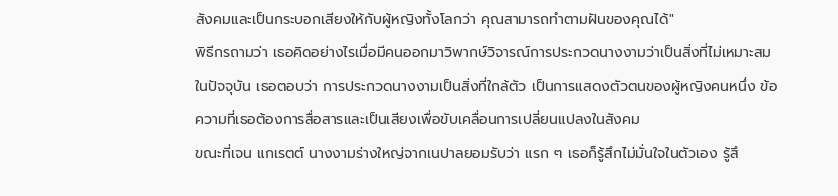สังคมและเป็นกระบอกเสียงให้กับผู้หญิงทั้งโลกว่า คุณสามารถทำตามฝันของคุณได้"
พิธีกรถามว่า เธอคิดอย่างไรเมื่อมีคนออกมาวิพากษ์วิจารณ์การประกวดนางงามว่าเป็นสิ่งที่ไม่เหมาะสมในปัจจุบัน เธอตอบว่า การประกวดนางงามเป็นสิ่งที่ใกล้ตัว เป็นการแสดงตัวตนของผู้หญิงคนหนึ่ง ข้อความที่เธอต้องการสื่อสารและเป็นเสียงเพื่อขับเคลื่อนการเปลี่ยนแปลงในสังคม
ขณะที่เจน แกเรตต์ นางงามร่างใหญ่จากเนปาลยอมรับว่า แรก ๆ เธอก็รู้สึกไม่มั่นใจในตัวเอง รู้สึ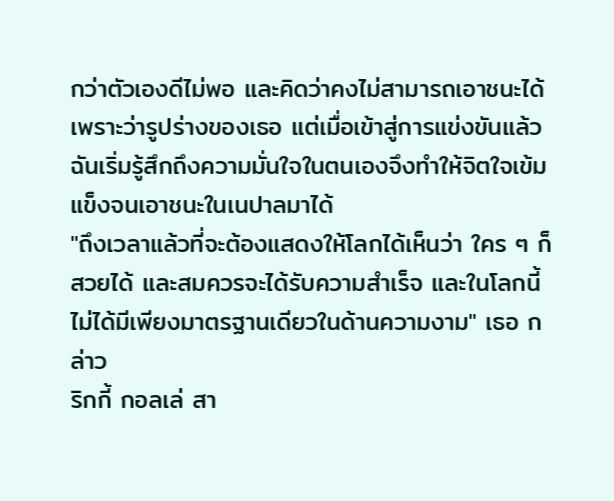กว่าตัวเองดีไม่พอ และคิดว่าคงไม่สามารถเอาชนะได้เพราะว่ารูปร่างของเธอ แต่เมื่อเข้าสู่การแข่งขันแล้ว ฉันเริ่มรู้สึกถึงความมั่นใจในตนเองจึงทำให้จิตใจเข้มแข็งจนเอาชนะในเนปาลมาได้
"ถึงเวลาแล้วที่จะต้องแสดงให้โลกได้เห็นว่า ใคร ๆ ก็สวยได้ และสมควรจะได้รับความสำเร็จ และในโลกนี้ไม่ได้มีเพียงมาตรฐานเดียวในด้านความงาม" เธอ กล่าว
ริกกี้ กอลเล่ สา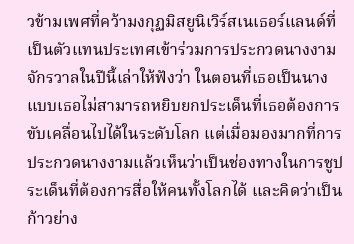วข้ามเพศที่คว้ามงกุฏมิสยูนิเวิร์สเนเธอร์แลนด์ที่เป็นตัวแทนประเทศเข้าร่วมการประกวดนางงามจักรวาลในปีนี้เล่าให้ฟังว่า ในตอนที่เธอเป็นนางแบบเธอไม่สามารถหยิบยกประเด็นที่เธอต้องการขับเคลื่อนไปได้ในระดับโลก แต่เมื่อมองมากที่การประกวดนางงามแล้วเห็นว่าเป็นช่องทางในการชูประเด็นที่ต้องการสื่อให้คนทั้งโลกได้ และคิดว่าเป็นก้าวย่าง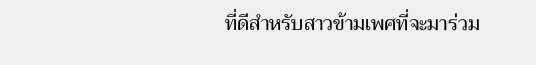ที่ดีสำหรับสาวข้ามเพศที่จะมาร่วม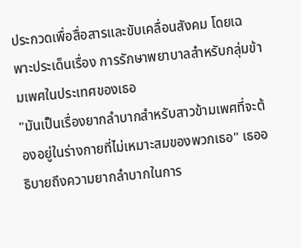ประกวดเพื่อสื่อสารและขับเคลื่อนสังคม โดยเฉพาะประเด็นเรื่อง การรักษาพยาบาลสำหรับกลุ่มข้ามเพศในประเทศของเธอ
"มันเป็นเรื่องยากลำบากสำหรับสาวข้ามเพศที่จะต้องอยู่ในร่างกายที่ไม่เหมาะสมของพวกเธอ" เธออธิบายถึงความยากลำบากในการ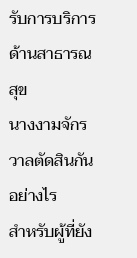รับการบริการด้านสาธารณสุข
นางงามจักรวาลตัดสินกันอย่างไร
สำหรับผู้ที่ยัง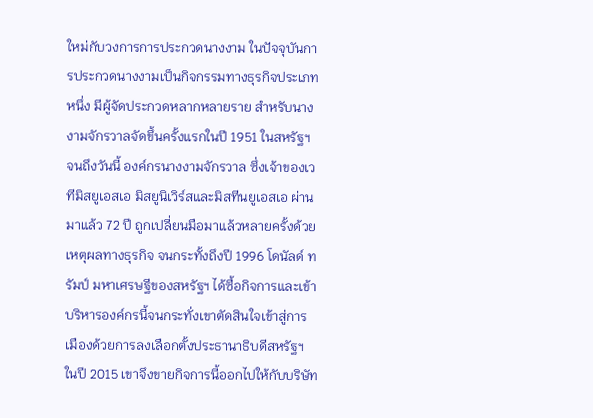ใหม่กับวงการการประกวดนางงาม ในปัจจุบันการประกวดนางงามเป็นกิจกรรมทางธุรกิจประเภทหนึ่ง มีผู้จัดประกวดหลากหลายราย สำหรับนางงามจักรวาลจัดขึ้นครั้งแรกในปี 1951 ในสหรัฐฯ
จนถึงวันนี้ องค์กรนางงามจักรวาล ซึ่งเจ้าของเวทีมิสยูเอสเอ มิสยูนิเวิร์สและมิสทีนยูเอสเอ ผ่านมาแล้ว 72 ปี ถูกเปลี่ยนมือมาแล้วหลายครั้งด้วยเหตุผลทางธุรกิจ จนกระทั้งถึงปี 1996 โดนัลด์ ทรัมป์ มหาเศรษฐีของสหรัฐฯ ได้ซื้อกิจการและเข้าบริหารองค์กรนี้จนกระทั่งเขาตัดสินใจเข้าสู่การเมืองด้วยการลงเลือกตั้งประธานาธิบดีสหรัฐฯ ในปี 2015 เขาจึงขายกิจการนี้ออกไปให้กับบริษัท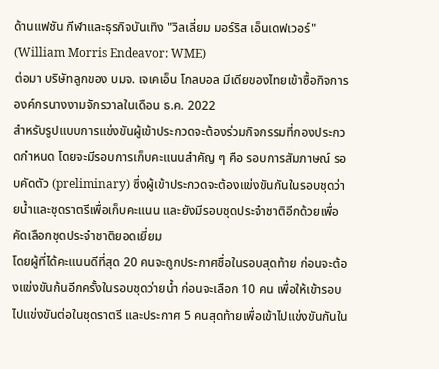ด้านแฟชัน กีฬาและธุรกิจบันเทิง "วิลเลี่ยม มอร์ริส เอ็นเดฟเวอร์" (William Morris Endeavor: WME)
ต่อมา บริษัทลูกของ บมจ. เจเคเอ็น โกลบอล มีเดียของไทยเข้าซื้อกิจการองค์กรนางงามจักรวาลในเดือน ธ.ค. 2022
สำหรับรูปแบบการแข่งขันผู้เข้าประกวดจะต้องร่วมกิจกรรมที่กองประกวดกำหนด โดยจะมีรอบการเก็บคะแนนสำคัญ ๆ คือ รอบการสัมภาษณ์ รอบคัดตัว (preliminary) ซึ่งผู้เข้าประกวดจะต้องแข่งขันกันในรอบชุดว่ายน้ำและชุดราตรีเพื่อเก็บคะแนน และยังมีรอบชุดประจำชาติอีกด้วยเพื่อคัดเลือกชุดประจำชาติยอดเยี่ยม
โดยผู้ที่ได้คะแนนดีที่สุด 20 คนจะถูกประกาศชื่อในรอบสุดท้าย ก่อนจะต้องแข่งขันก้นอีกครั้งในรอบชุดว่ายน้ำ ก่อนจะเลือก 10 คน เพื่อให้เข้ารอบไปแข่งขันต่อในชุดราตรี และประกาศ 5 คนสุดท้ายเพื่อเข้าไปแข่งขันกันใน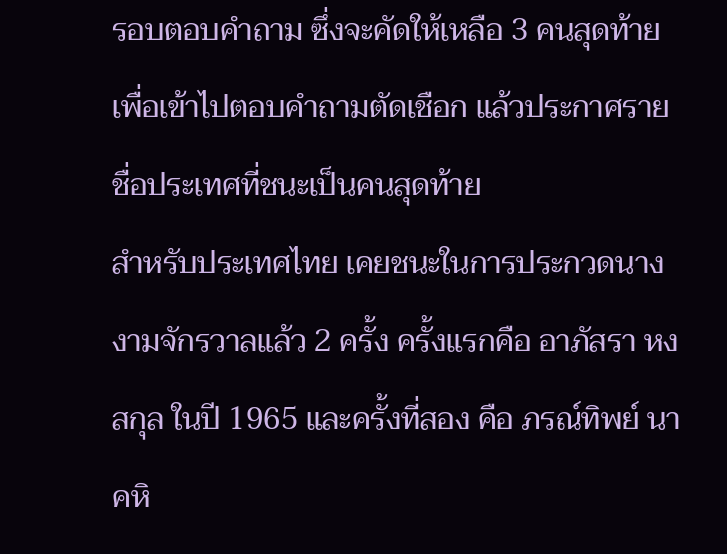รอบตอบคำถาม ซึ่งจะคัดให้เหลือ 3 คนสุดท้ายเพื่อเข้าไปตอบคำถามตัดเชือก แล้วประกาศรายชื่อประเทศที่ชนะเป็นคนสุดท้าย
สำหรับประเทศไทย เคยชนะในการประกวดนางงามจักรวาลแล้ว 2 ครั้ง ครั้งแรกคือ อาภัสรา หงสกุล ในปี 1965 และครั้งที่สอง คือ ภรณ์ทิพย์ นาคหิ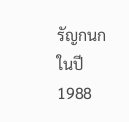รัญกนก ในปี 1988